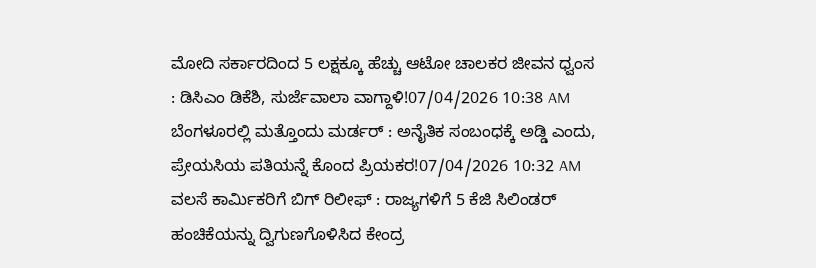ಮೋದಿ ಸರ್ಕಾರದಿಂದ 5 ಲಕ್ಷಕ್ಕೂ ಹೆಚ್ಚು ಆಟೋ ಚಾಲಕರ ಜೀವನ ಧ್ವಂಸ : ಡಿಸಿಎಂ ಡಿಕೆಶಿ, ಸುರ್ಜೆವಾಲಾ ವಾಗ್ದಾಳಿ!07/04/2026 10:38 AM
ಬೆಂಗಳೂರಲ್ಲಿ ಮತ್ತೊಂದು ಮರ್ಡರ್ : ಅನೈತಿಕ ಸಂಬಂಧಕ್ಕೆ ಅಡ್ಡಿ ಎಂದು, ಪ್ರೇಯಸಿಯ ಪತಿಯನ್ನೆ ಕೊಂದ ಪ್ರಿಯಕರ!07/04/2026 10:32 AM
ವಲಸೆ ಕಾರ್ಮಿಕರಿಗೆ ಬಿಗ್ ರಿಲೀಫ್ : ರಾಜ್ಯಗಳಿಗೆ 5 ಕೆಜಿ ಸಿಲಿಂಡರ್ ಹಂಚಿಕೆಯನ್ನು ದ್ವಿಗುಣಗೊಳಿಸಿದ ಕೇಂದ್ರ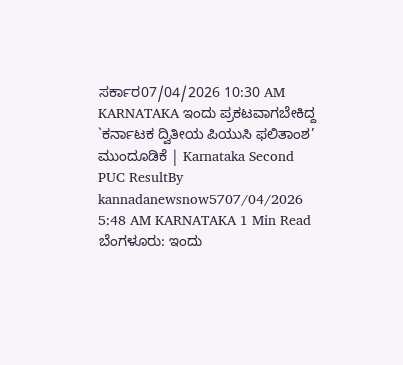ಸರ್ಕಾರ07/04/2026 10:30 AM
KARNATAKA ಇಂದು ಪ್ರಕಟವಾಗಬೇಕಿದ್ದ `ಕರ್ನಾಟಕ ದ್ವಿತೀಯ ಪಿಯುಸಿ ಫಲಿತಾಂಶ’ ಮುಂದೂಡಿಕೆ | Karnataka Second PUC ResultBy kannadanewsnow5707/04/2026 5:48 AM KARNATAKA 1 Min Read ಬೆಂಗಳೂರು: ಇಂದು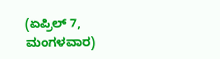(ಏಪ್ರಿಲ್ 7, ಮಂಗಳವಾರ)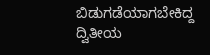ಬಿಡುಗಡೆಯಾಗಬೇಕಿದ್ದ ದ್ವಿತೀಯ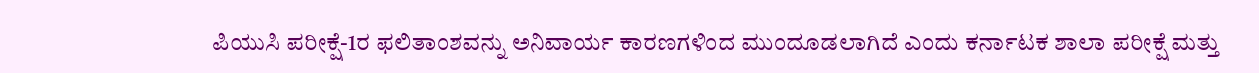ಪಿಯುಸಿ ಪರೀಕ್ಷೆ-1ರ ಫಲಿತಾಂಶವನ್ನು ಅನಿವಾರ್ಯ ಕಾರಣಗಳಿಂದ ಮುಂದೂಡಲಾಗಿದೆ ಎಂದು ಕರ್ನಾಟಕ ಶಾಲಾ ಪರೀಕ್ಷೆ ಮತ್ತು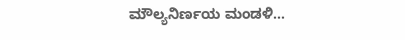ಮೌಲ್ಯನಿರ್ಣಯ ಮಂಡಳಿ…